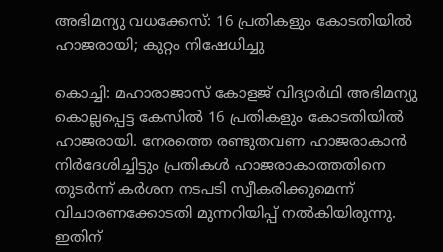അഭിമന്യു വധക്കേസ്: 16 പ്രതികളും കോടതിയിൽ ഹാജരായി; കുറ്റം നിഷേധിച്ചു

കൊച്ചി: മഹാരാജാസ് കോളജ് വിദ്യാർഥി അഭിമന്യു കൊല്ലപ്പെട്ട കേസിൽ 16 പ്രതികളും കോടതിയിൽ ഹാജരായി. നേരത്തെ രണ്ടുതവണ ഹാജരാകാൻ നിർദേശിച്ചിട്ടും പ്രതികൾ ഹാജരാകാത്തതിനെ തുടർന്ന് കർശന നടപടി സ്വീകരിക്കുമെന്ന് വിചാരണക്കോടതി മുന്നറിയിപ്പ് നൽകിയിരുന്നു. ഇതിന്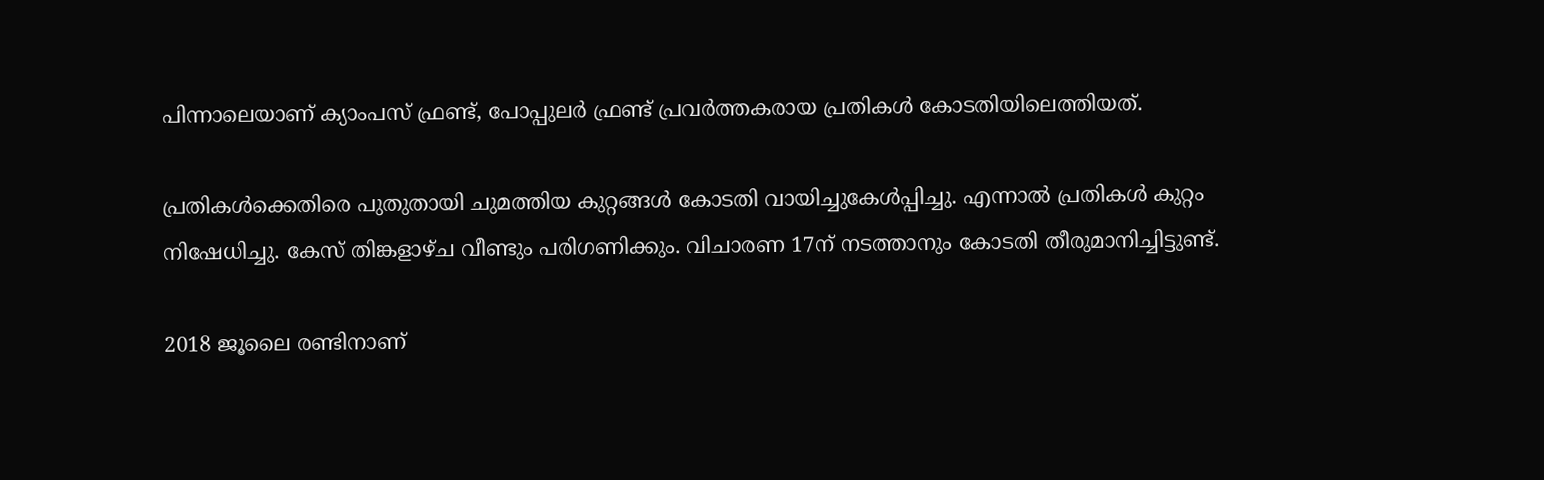പിന്നാലെയാണ് ക്യാംപസ് ഫ്രണ്ട്, പോപ്പുലർ ഫ്രണ്ട് പ്രവർത്തകരായ പ്രതികൾ കോടതിയിലെത്തിയത്.

പ്രതികൾക്കെതിരെ പുതുതായി ചുമത്തിയ കുറ്റങ്ങൾ കോടതി വായിച്ചുകേൾപ്പിച്ചു. എന്നാൽ പ്രതികൾ കുറ്റം നിഷേധിച്ചു. കേസ് തിങ്കളാഴ്ച വീണ്ടും പരിഗണിക്കും. വിചാരണ 17ന് നടത്താനും കോടതി തീരുമാനിച്ചിട്ടുണ്ട്.

2018 ജൂലൈ രണ്ടിനാണ്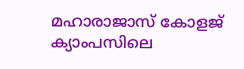മഹാരാജാസ് കോളജ് ക്യാംപസിലെ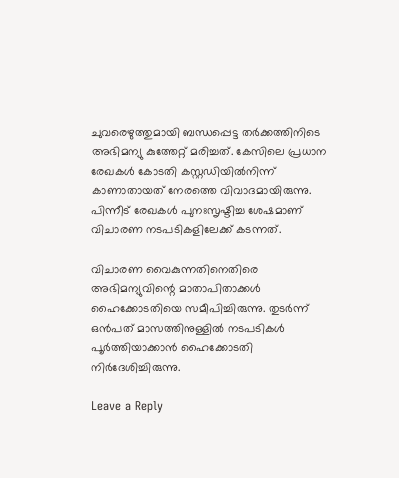ചുവരെഴുത്തുമായി ബന്ധപ്പെട്ട തർക്കത്തിനിടെ അഭിമന്യു കുത്തേറ്റ് മരിച്ചത്. കേസിലെ പ്രധാന രേഖകൾ കോടതി കസ്റ്റഡിയിൽനിന്ന് കാണാതായത് നേരത്തെ വിവാദമായിരുന്നു. പിന്നീട് രേഖകൾ പുനഃസൃഷ്ടിച്ച ശേഷമാണ് വിചാരണ നടപടികളിലേക്ക് കടന്നത്.

വിചാരണ വൈകുന്നതിനെതിരെ അഭിമന്യുവിന്റെ മാതാപിതാക്കൾ ഹൈക്കോടതിയെ സമീപിച്ചിരുന്നു. തുടർന്ന് ഒൻപത് മാസത്തിനുള്ളിൽ നടപടികൾ പൂർത്തിയാക്കാൻ ഹൈക്കോടതി നിർദേശിച്ചിരുന്നു.

Leave a Reply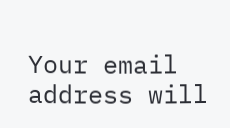Your email address will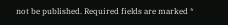not be published. Required fields are marked *